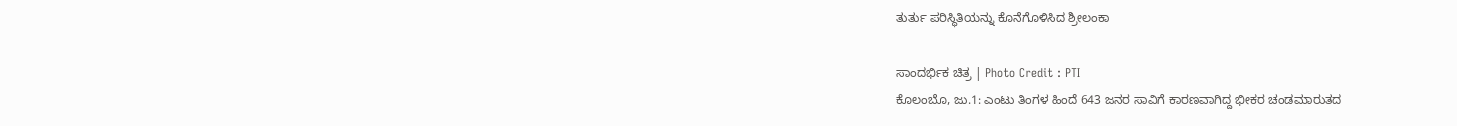ತುರ್ತು ಪರಿಸ್ಥಿತಿಯನ್ನು ಕೊನೆಗೊಳಿಸಿದ ಶ್ರೀಲಂಕಾ

ಸಾಂದರ್ಭಿಕ ಚಿತ್ರ | Photo Credit : PTI
ಕೊಲಂಬೊ, ಜು.1: ಎಂಟು ತಿಂಗಳ ಹಿಂದೆ 643 ಜನರ ಸಾವಿಗೆ ಕಾರಣವಾಗಿದ್ದ ಭೀಕರ ಚಂಡಮಾರುತದ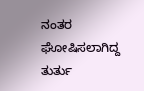ನಂತರ ಘೋಷಿಸಲಾಗಿದ್ದ ತುರ್ತು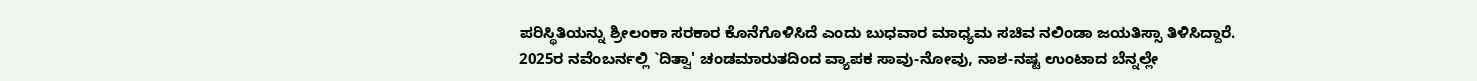ಪರಿಸ್ಥಿತಿಯನ್ನು ಶ್ರೀಲಂಕಾ ಸರಕಾರ ಕೊನೆಗೊಳಿಸಿದೆ ಎಂದು ಬುಧವಾರ ಮಾಧ್ಯಮ ಸಚಿವ ನಲಿಂಡಾ ಜಯತಿಸ್ಸಾ ತಿಳಿಸಿದ್ದಾರೆ.
2025ರ ನವೆಂಬರ್ನಲ್ಲಿ `ದಿತ್ವಾ' ಚಂಡಮಾರುತದಿಂದ ವ್ಯಾಪಕ ಸಾವು-ನೋವು, ನಾಶ-ನಷ್ಟ ಉಂಟಾದ ಬೆನ್ನಲ್ಲೇ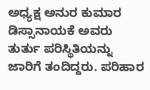ಅಧ್ಯಕ್ಷ ಅನುರ ಕುಮಾರ ಡಿಸ್ಸಾನಾಯಕೆ ಅವರು ತುರ್ತು ಪರಿಸ್ಥಿತಿಯನ್ನು ಜಾರಿಗೆ ತಂದಿದ್ದರು. ಪರಿಹಾರ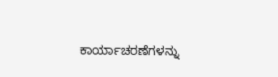ಕಾರ್ಯಾಚರಣೆಗಳನ್ನು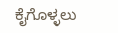ಕೈಗೊಳ್ಳಲು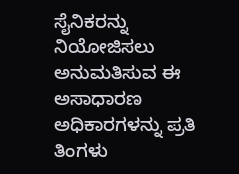ಸೈನಿಕರನ್ನು ನಿಯೋಜಿಸಲು ಅನುಮತಿಸುವ ಈ ಅಸಾಧಾರಣ ಅಧಿಕಾರಗಳನ್ನು ಪ್ರತಿ ತಿಂಗಳು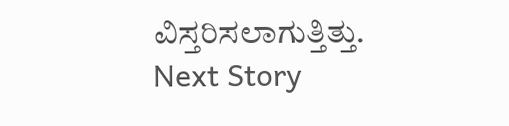ವಿಸ್ತರಿಸಲಾಗುತ್ತಿತ್ತು.
Next Story